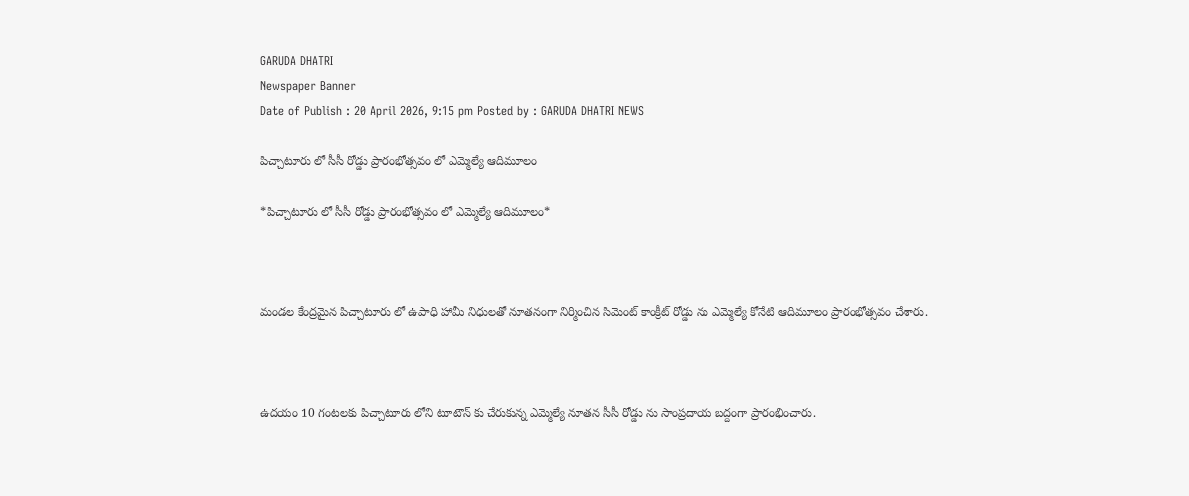GARUDA DHATRI
Newspaper Banner
Date of Publish : 20 April 2026, 9:15 pm Posted by : GARUDA DHATRI NEWS

పిచ్చాటూరు లో సీసీ రోడ్డు ప్రారంభోత్సవం లో ఎమ్మెల్యే ఆదిమూలం

*పిచ్చాటూరు లో సీసీ రోడ్డు ప్రారంభోత్సవం లో ఎమ్మెల్యే ఆదిమూలం*



మండల కేంద్రమైన పిచ్చాటూరు లో ఉపాధి హామీ నిధులతో నూతనంగా నిర్మించిన సిమెంట్ కాంక్రీట్ రోడ్డు ను ఎమ్మెల్యే కోనేటి ఆదిమూలం ప్రారంభోత్సవం చేశారు.



ఉదయం 10 గంటలకు పిచ్చాటూరు లోని టూటౌన్ కు చేరుకున్న ఎమ్మెల్యే నూతన సీసీ రోడ్డు ను సాంప్రదాయ బద్దంగా ప్రారంభించారు.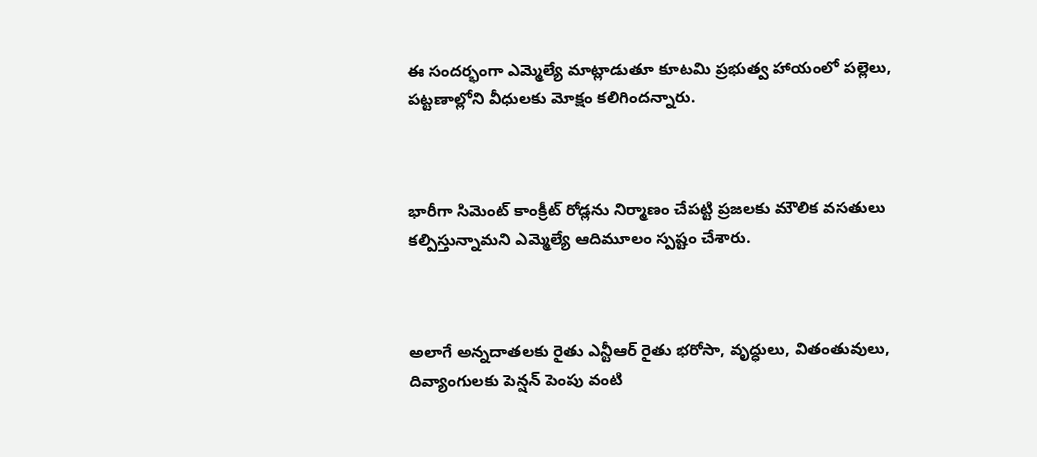ఈ సందర్భంగా ఎమ్మెల్యే మాట్లాడుతూ కూటమి ప్రభుత్వ హాయంలో పల్లెలు, పట్టణాల్లోని వీధులకు మోక్షం కలిగిందన్నారు.



భారీగా సిమెంట్ కాంక్రీట్ రోడ్లను నిర్మాణం చేపట్టి ప్రజలకు మౌలిక వసతులు కల్పిస్తున్నామని ఎమ్మెల్యే ఆదిమూలం స్పష్టం చేశారు.



అలాగే అన్నదాతలకు రైతు ఎన్టీఆర్ రైతు భరోసా, వృద్ధులు, వితంతువులు, దివ్యాంగులకు పెన్షన్ పెంపు వంటి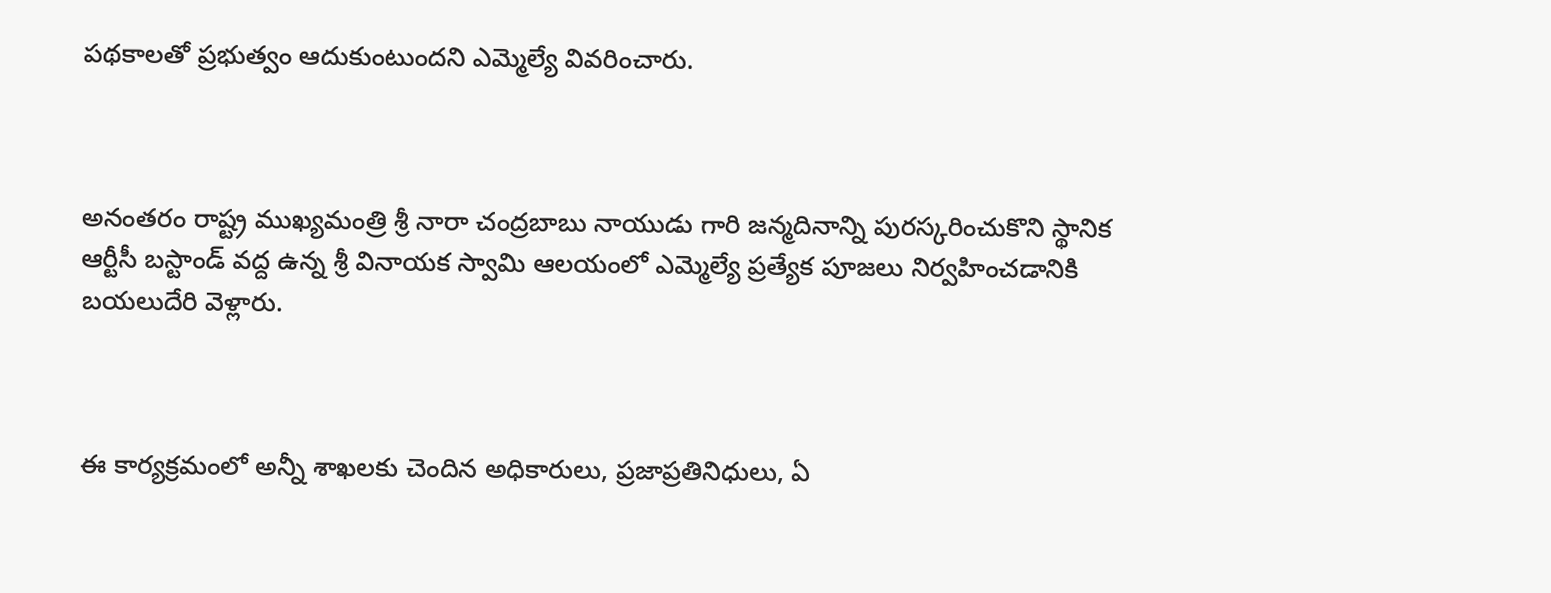పథకాలతో ప్రభుత్వం ఆదుకుంటుందని ఎమ్మెల్యే వివరించారు.



అనంతరం రాష్ట్ర ముఖ్యమంత్రి శ్రీ నారా చంద్రబాబు నాయుడు గారి జన్మదినాన్ని పురస్కరించుకొని స్థానిక ఆర్టీసీ బస్టాండ్ వద్ద ఉన్న శ్రీ వినాయక స్వామి ఆలయంలో ఎమ్మెల్యే ప్రత్యేక పూజలు నిర్వహించడానికి బయలుదేరి వెళ్లారు.



ఈ కార్యక్రమంలో అన్నీ శాఖలకు చెందిన అధికారులు, ప్రజాప్రతినిధులు, ఏ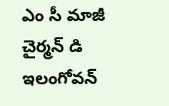ఎం సీ మాజీ చైర్మన్ డి ఇలంగోవన్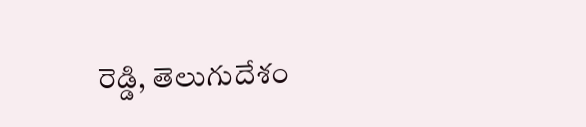రెడ్డి, తెలుగుదేశం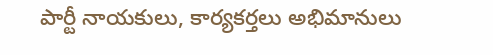పార్టీ నాయకులు, కార్యకర్తలు అభిమానులు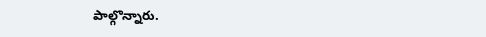పాల్గొన్నారు.